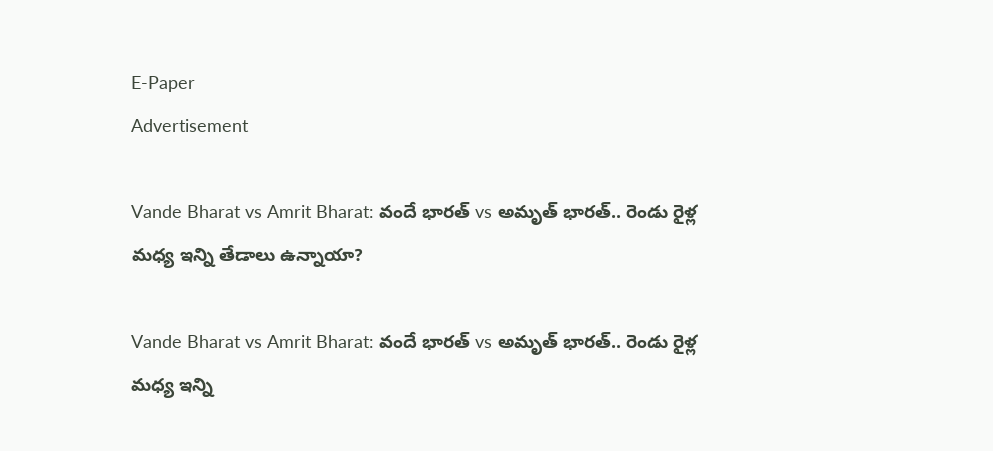E-Paper
Advertisement

Vande Bharat vs Amrit Bharat: వందే భారత్ vs అమృత్ భారత్.. రెండు రైళ్ల మధ్య ఇన్ని తేడాలు ఉన్నాయా?

Vande Bharat vs Amrit Bharat: వందే భారత్ vs అమృత్ భారత్.. రెండు రైళ్ల మధ్య ఇన్ని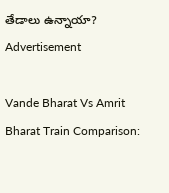తేడాలు ఉన్నాయా?
Advertisement

Vande Bharat Vs Amrit Bharat Train Comparison: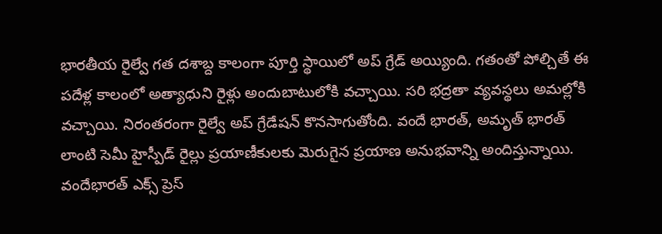భారతీయ రైల్వే గత దశాబ్ద కాలంగా పూర్తి స్థాయిలో అప్ గ్రేడ్ అయ్యింది. గతంతో పోల్చితే ఈ పదేళ్ల కాలంలో అత్యాధుని రైళ్లు అందుబాటులోకి వచ్చాయి. సరి భద్రతా వ్యవస్థలు అమల్లోకి వచ్చాయి. నిరంతరంగా రైల్వే అప్ గ్రేడేషన్ కొనసాగుతోంది. వందే భారత్, అమృత్ భారత్ లాంటి సెమీ హైస్పీడ్ రైల్లు ప్రయాణీకులకు మెరుగైన ప్రయాణ అనుభవాన్ని అందిస్తున్నాయి. వందేభారత్ ఎక్స్‌ ప్రెస్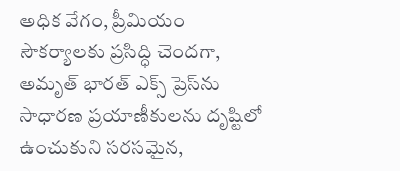అధిక వేగం, ప్రీమియం సౌకర్యాలకు ప్రసిద్ధి చెందగా, అమృత్ భారత్ ఎక్స్‌ ప్రెస్‌ను సాధారణ ప్రయాణీకులను దృష్టిలో ఉంచుకుని సరసమైన,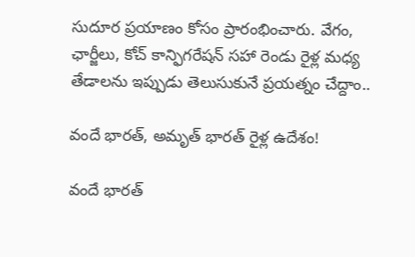సుదూర ప్రయాణం కోసం ప్రారంభించారు. వేగం, ఛార్జీలు, కోచ్ కాన్ఫిగరేషన్ సహా రెండు రైళ్ల మధ్య తేడాలను ఇప్పుడు తెలుసుకునే ప్రయత్నం చేద్దాం..

వందే భారత్, అమృత్ భారత్ రైళ్ల ఉదేశం!

వందే భారత్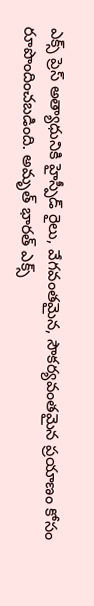ఎక్స్‌ ప్రెస్ అత్యాధునికి హైస్పీడ్ రైలు, వేగవంతమైన, సౌకర్యవంతమైన ప్రయాణం కోసం రూపొందించబడింది. అమృత్ భారత్ ఎక్స్‌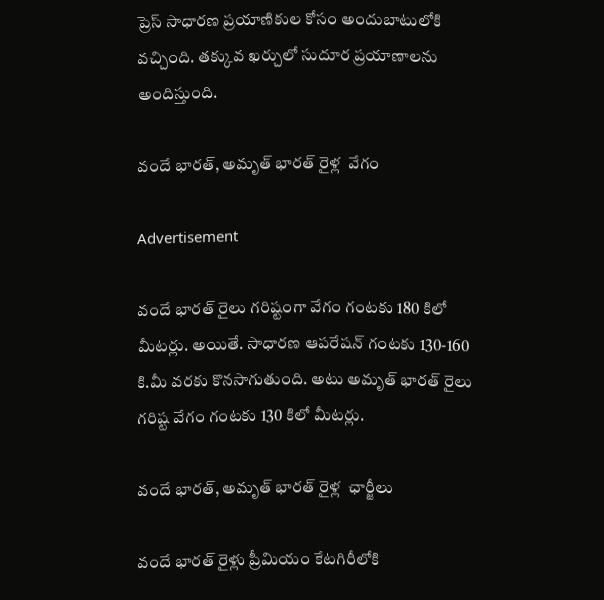ప్రెస్ సాధారణ ప్రయాణికుల కోసం అందుబాటులోకి వచ్చింది. తక్కువ ఖర్చులో సుదూర ప్రయాణాలను అందిస్తుంది.

వందే భారత్, అమృత్ భారత్ రైళ్ల  వేగం

Advertisement

వందే భారత్ రైలు గరిష్టంగా వేగం గంటకు 180 కిలో మీటర్లు. అయితే. సాధారణ ఆపరేషన్ గంటకు 130-160 కి.మీ వరకు కొనసాగుతుంది. అటు అమృత్ భారత్ రైలు గరిష్ట వేగం గంటకు 130 కిలో మీటర్లు.

వందే భారత్, అమృత్ భారత్ రైళ్ల  ఛార్జీలు

వందే భారత్ రైళ్లు ప్రీమియం కేటగిరీలోకి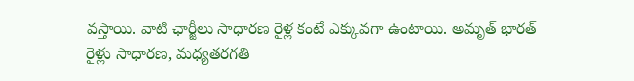వస్తాయి. వాటి ఛార్జీలు సాధారణ రైళ్ల కంటే ఎక్కువగా ఉంటాయి. అమృత్ భారత్ రైళ్లు సాధారణ, మధ్యతరగతి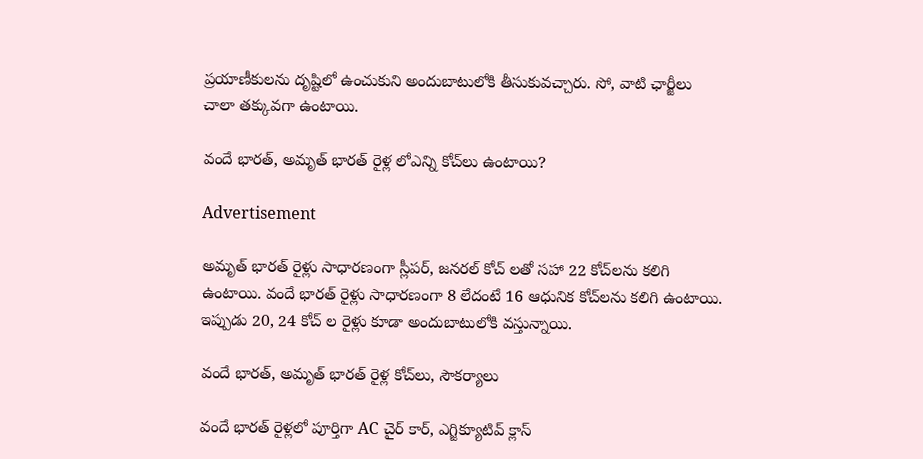ప్రయాణీకులను దృష్టిలో ఉంచుకుని అందుబాటులోకి తీసుకువచ్చారు. సో, వాటి ఛార్జీలు చాలా తక్కువగా ఉంటాయి.

వందే భారత్, అమృత్ భారత్ రైళ్ల లోఎన్ని కోచ్‌లు ఉంటాయి?

Advertisement

అమృత్ భారత్ రైళ్లు సాధారణంగా స్లీపర్, జనరల్ కోచ్‌ లతో సహా 22 కోచ్‌లను కలిగి ఉంటాయి. వందే భారత్ రైళ్లు సాధారణంగా 8 లేదంటే 16 ఆధునిక కోచ్‌లను కలిగి ఉంటాయి. ఇప్పుడు 20, 24 కోచ్ ల రైళ్లు కూడా అందుబాటులోకి వస్తున్నాయి.

వందే భారత్, అమృత్ భారత్ రైళ్ల కోచ్‌లు, సౌకర్యాలు

వందే భారత్ రైళ్లలో పూర్తిగా AC చైర్ కార్, ఎగ్జిక్యూటివ్ క్లాస్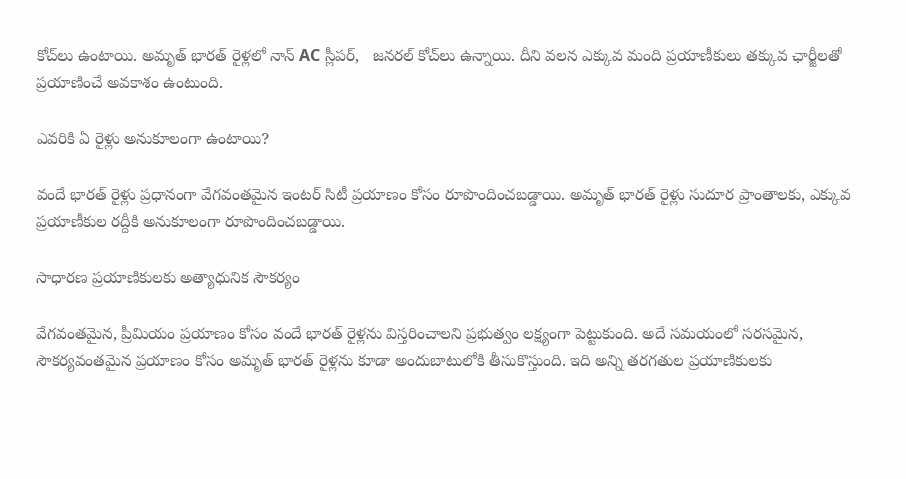కోచ్‌లు ఉంటాయి. అమృత్ భారత్ రైళ్లలో నాన్ AC స్లీపర్,   జనరల్ కోచ్‌లు ఉన్నాయి. దీని వలన ఎక్కువ మంది ప్రయాణీకులు తక్కువ ఛార్జీలతో ప్రయాణించే అవకాశం ఉంటుంది.

ఎవరికి ఏ రైళ్లు అనుకూలంగా ఉంటాయి?

వందే భారత్ రైళ్లు ప్రధానంగా వేగవంతమైన ఇంటర్‌ సిటీ ప్రయాణం కోసం రూపొందించబడ్డాయి. అమృత్ భారత్ రైళ్లు సుదూర ప్రాంతాలకు, ఎక్కువ ప్రయాణీకుల రద్దీకి అనుకూలంగా రూపొందించబడ్డాయి.

సాధారణ ప్రయాణికులకు అత్యాధునిక సౌకర్యం

వేగవంతమైన, ప్రీమియం ప్రయాణం కోసం వందే భారత్ రైళ్లను విస్తరించాలని ప్రభుత్వం లక్ష్యంగా పెట్టుకుంది. అదే సమయంలో సరసమైన, సౌకర్యవంతమైన ప్రయాణం కోసం అమృత్ భారత్ రైళ్లను కూడా అందుబాటులోకి తీసుకొస్తుంది. ఇది అన్ని తరగతుల ప్రయాణికులకు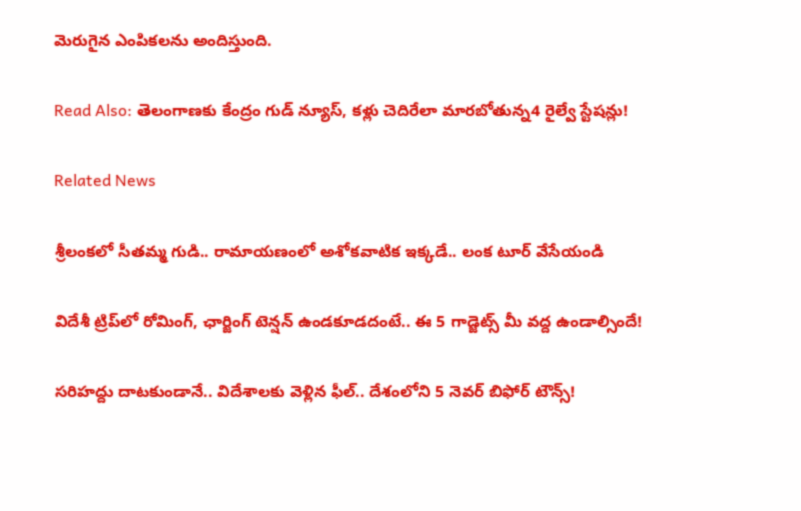మెరుగైన ఎంపికలను అందిస్తుంది.

Read Also: తెలంగాణకు కేంద్రం గుడ్ న్యూస్, కళ్లు చెదిరేలా మారబోతున్న4 రైల్వే స్టేషన్లు!

Related News

శ్రీలంకలో సీతమ్మ గుడి.. రామాయణంలో అశోకవాటిక ఇక్కడే.. లంక టూర్ వేసేయండి

విదేశీ ట్రిప్‌లో రోమింగ్, ఛార్జింగ్ టెన్షన్ ఉండకూడదంటే.. ఈ 5 గాడ్జెట్స్ మీ వద్ద ఉండాల్సిందే!

సరిహద్దు దాటకుండానే.. విదేశాలకు వెళ్లిన ఫీల్.. దేశంలోని 5 నెవర్ బిఫోర్ టౌన్స్!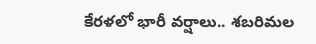కేరళలో భారీ వర్షాలు.. శబరిమల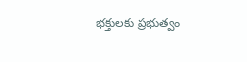భక్తులకు ప్రభుత్వం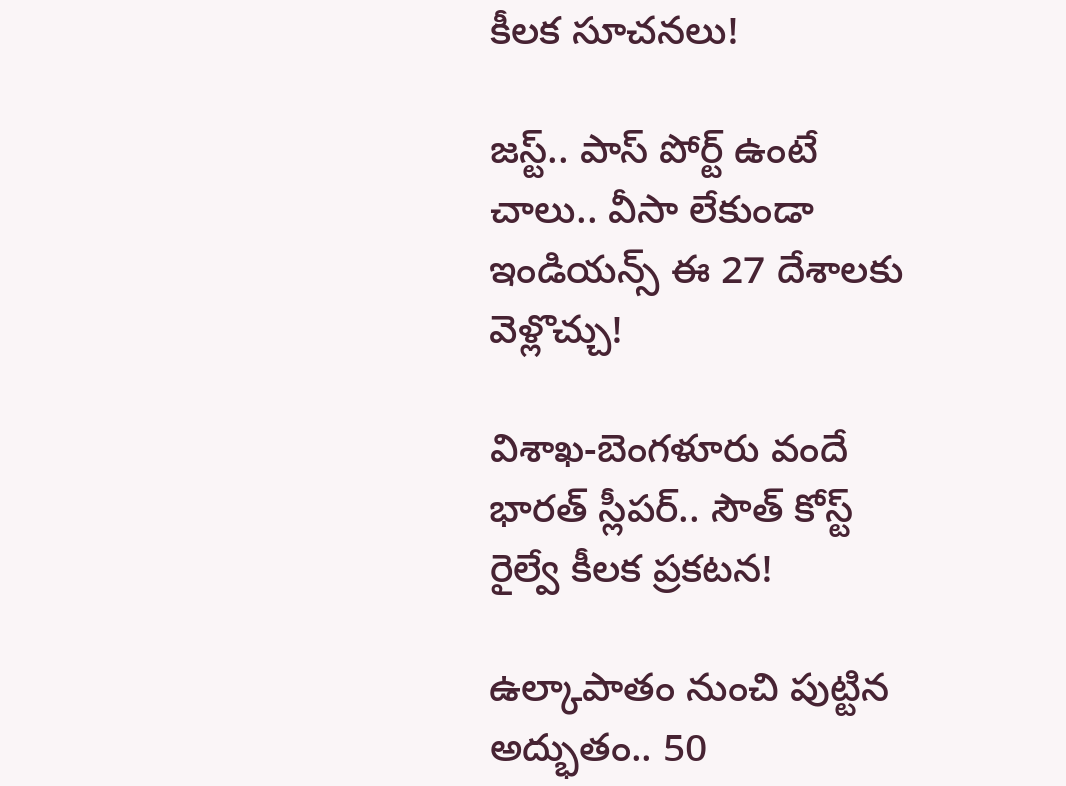కీలక సూచనలు!

జస్ట్.. పాస్‌ పోర్ట్ ఉంటే చాలు.. వీసా లేకుండా ఇండియన్స్ ఈ 27 దేశాలకు వెళ్లొచ్చు!

విశాఖ-బెంగళూరు వందే భారత్ స్లీపర్‌.. సౌత్ కోస్ట్ రైల్వే కీలక ప్రకటన!

ఉల్కాపాతం నుంచి పుట్టిన అద్భుతం.. 50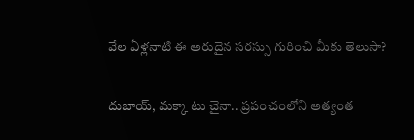వేల ఏళ్లనాటి ఈ అరుదైన సరస్సు గురించి మీకు తెలుసా?

దుబాయ్, మక్కా టు చైనా.. ప్రపంచంలోని అత్యంత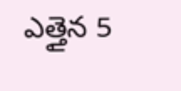ఎత్తైన 5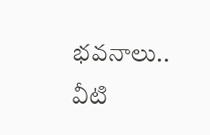భవనాలు.. వీటి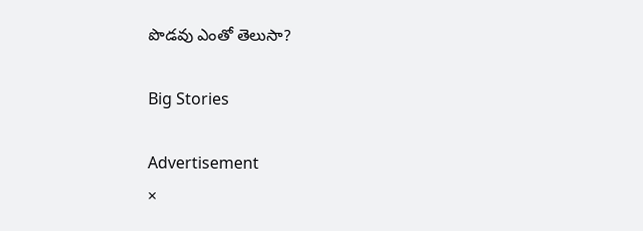పొడవు ఎంతో తెలుసా?

Big Stories

Advertisement
×